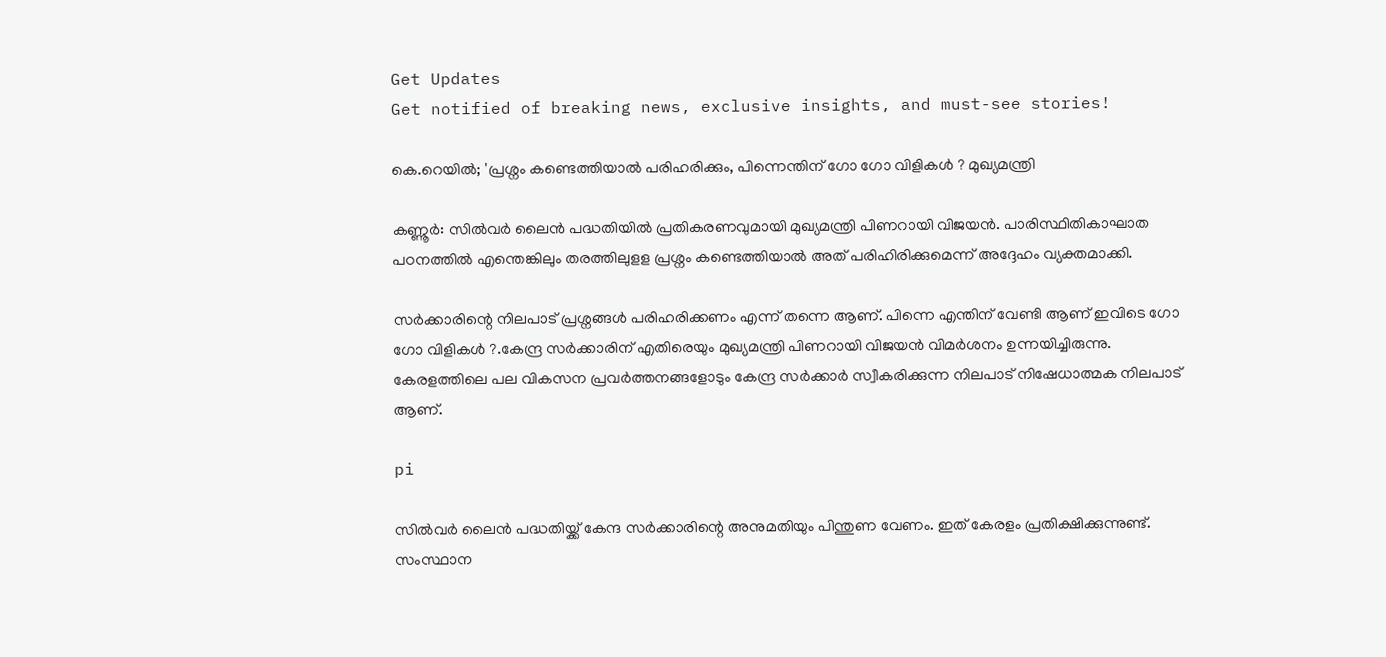Get Updates
Get notified of breaking news, exclusive insights, and must-see stories!

കെ.റെയിൽ; 'പ്രശ്നം കണ്ടെത്തിയാൽ പരിഹരിക്കും, പിന്നെന്തിന് ഗോ ഗോ വിളികള്‍ ? മുഖ്യമന്ത്രി

കണ്ണൂര്‍: സിൽവർ ലൈൻ പദ്ധതിയിൽ പ്രതികരണവുമായി മുഖ്യമന്ത്രി പിണറായി വിജയന്‍. പാരിസ്ഥിതികാഘാത പഠനത്തിൽ എന്തെങ്കിലും തരത്തിലുളള പ്രശ്നം കണ്ടെത്തിയാൽ അത് പരിഹിരിക്കുമെന്ന് അദ്ദേഹം വ്യക്തമാക്കി.

സർക്കാരിന്റെ നിലപാട് പ്രശ്നങ്ങൾ പരിഹരിക്കണം എന്ന് തന്നെ ആണ്. പിന്നെ എന്തിന് വേണ്ടി ആണ് ഇവിടെ ഗോ ഗോ വിളികൾ ?.കേന്ദ്ര സർക്കാരിന് എതിരെയും മുഖ്യമന്ത്രി പിണറായി വിജയൻ വിമർശനം ഉന്നയിച്ചിരുന്നു. കേരളത്തിലെ പല വികസന പ്രവർത്തനങ്ങളോടും കേന്ദ്ര സർക്കാര്‍ സ്വീകരിക്കുന്ന നിലപാട് നിഷേധാത്മക നിലപാട് ആണ്.

pi

സിൽവർ ലൈൻ പദ്ധതിയ്ക്ക് കേന്ദ സർക്കാരിന്റെ അനുമതിയും പിന്തുണ വേണം. ഇത് കേരളം പ്രതിക്ഷിക്കുന്നുണ്ട്. സംസ്ഥാന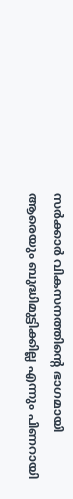സർക്കാർ വികസനത്തിന്റെ ഭാഗമായി ആരെയും ബുദ്ധിമുട്ടിക്കില്ല എന്നും പിണറായി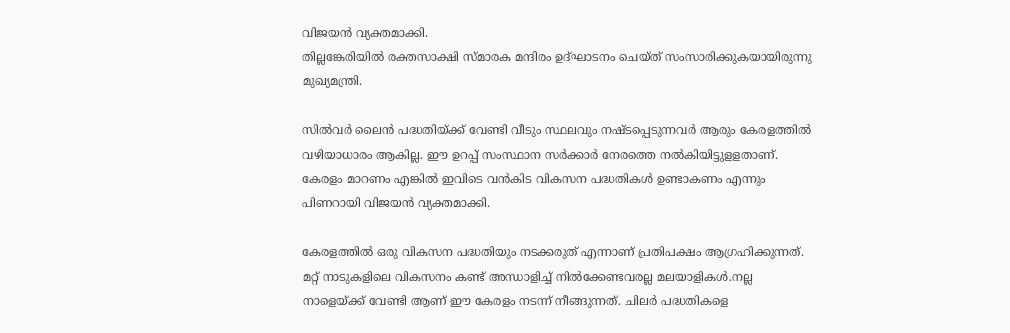വിജയൻ വ്യക്തമാക്കി.
തില്ലങ്കേരിയില്‍ രക്തസാക്ഷി സ്മാരക മന്ദിരം ഉദ്ഘാടനം ചെയ്ത് സംസാരിക്കുകയായിരുന്നു മുഖ്യമന്ത്രി.

സിൽവർ ലൈൻ പദ്ധതിയ്ക്ക് വേണ്ടി വീടും സ്ഥലവും നഷ്ടപ്പെടുന്നവര്‍ ആരും കേരളത്തിൽ വഴിയാധാരം ആകില്ല. ഈ ഉറപ്പ് സംസ്ഥാന സർക്കാർ നേരത്തെ നൽകിയിട്ടുളളതാണ്. കേരളം മാറണം എങ്കില്‍ ഇവിടെ വന്‍കിട വികസന പദ്ധതികള്‍ ഉണ്ടാകണം എന്നും പിണറായി വിജയന്‍ വ്യക്തമാക്കി.

കേരളത്തില്‍ ഒരു വികസന പദ്ധതിയും നടക്കരുത് എന്നാണ് പ്രതിപക്ഷം ആഗ്രഹിക്കുന്നത്. മറ്റ് നാടുകളിലെ വികസനം കണ്ട് അന്ധാളിച്ച് നില്‍ക്കേണ്ടവരല്ല മലയാളികള്‍.നല്ല നാളെയ്ക്ക് വേണ്ടി ആണ് ഈ കേരളം നടന്ന് നീങ്ങുന്നത്. ചിലര്‍ പദ്ധതികളെ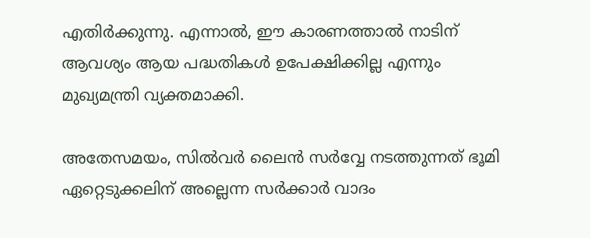എതിര്‍ക്കുന്നു. എന്നാൽ, ഈ കാരണത്താൽ നാടിന് ആവശ്യം ആയ പദ്ധതികള്‍ ഉപേക്ഷിക്കില്ല എന്നും മുഖ്യമന്ത്രി വ്യക്തമാക്കി.

അതേസമയം, സിൽവർ ലൈൻ സർവ്വേ നടത്തുന്നത് ഭൂമി ഏറ്റെടുക്കലിന് അല്ലെന്ന സർക്കാർ വാദം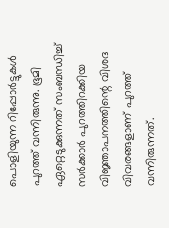പൊളിയുന്ന റിപ്പോർട്ടുകൾ പുറത്ത് വന്നിരുന്നു. ഭൂമി ഏറ്റെടുക്കുന്നത് സംബന്ധിച്ച് സർക്കാർ പുറത്തിറക്കിയ വിജ്ഞാപനത്തിന്റെ വിശദ വിവരങ്ങളാണ് പുറത്ത് വന്നിരുന്നത്.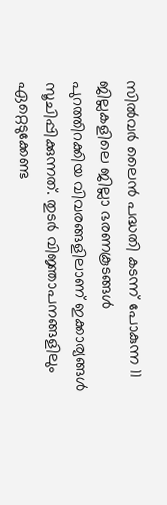സിൽവർ ലൈൻ പദ്ധതി കടന്ന് പോകുന്ന 11 ജില്ലകളിലെ ജില്ലാ ഭരണകൂടങ്ങൾ പുറത്തിറക്കിയ വിവരങ്ങളിലാണ് ഇക്കാര്യങ്ങൾ സൂചിപ്പിക്കുന്നത്. തുടർ വിജ്ഞാപനങ്ങളിലും ഏറ്റെടുക്കേണ്ട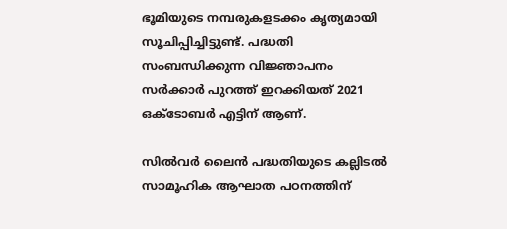ഭൂമിയുടെ നമ്പരുകളടക്കം കൃത്യമായി സൂചിപ്പിച്ചിട്ടുണ്ട്. പദ്ധതി സംബന്ധിക്കുന്ന വിജ്ഞാപനം സർക്കാർ പുറത്ത് ഇറക്കിയത് 2021 ഒക്ടോബർ എട്ടിന് ആണ്.

സിൽവർ ലൈൻ പദ്ധതിയുടെ കല്ലിടൽ സാമൂഹിക ആഘാത പഠനത്തിന്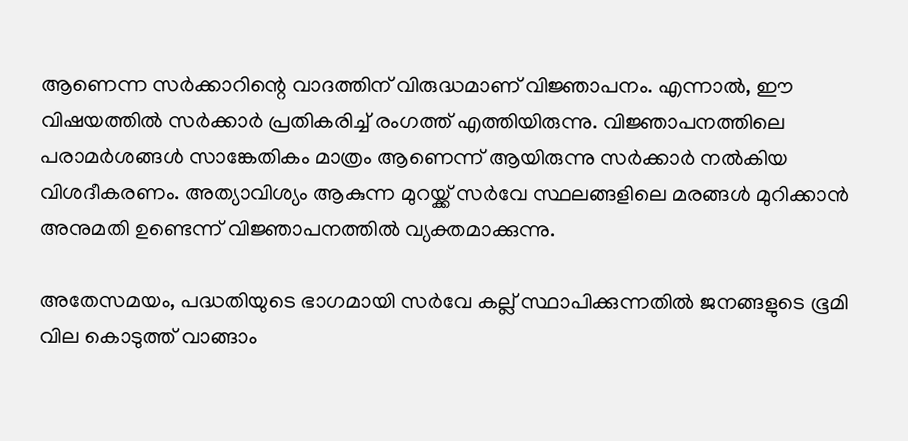ആണെന്ന സർക്കാറിന്റെ വാദത്തിന് വിരുദ്ധമാണ് വിജ്ഞാപനം. എന്നാൽ, ഈ വിഷയത്തിൽ സർക്കാർ പ്രതികരിച്ച് രംഗത്ത് എത്തിയിരുന്നു. വിജ്ഞാപനത്തിലെ പരാമർശങ്ങൾ സാങ്കേതികം മാത്രം ആണെന്ന് ആയിരുന്നു സർക്കാർ നൽകിയ വിശദീകരണം. അത്യാവിശ്യം ആകുന്ന മുറയ്ക്ക് സർവേ സ്ഥലങ്ങളിലെ മരങ്ങൾ മുറിക്കാൻ അനുമതി ഉണ്ടെന്ന് വിജ്ഞാപനത്തിൽ വ്യക്തമാക്കുന്നു.

അതേസമയം, പദ്ധതിയുടെ ഭാഗമായി സർവേ കല്ല് സ്ഥാപിക്കുന്നതിൽ ജനങ്ങളുടെ ഭൂമി വില കൊടുത്ത് വാങ്ങാം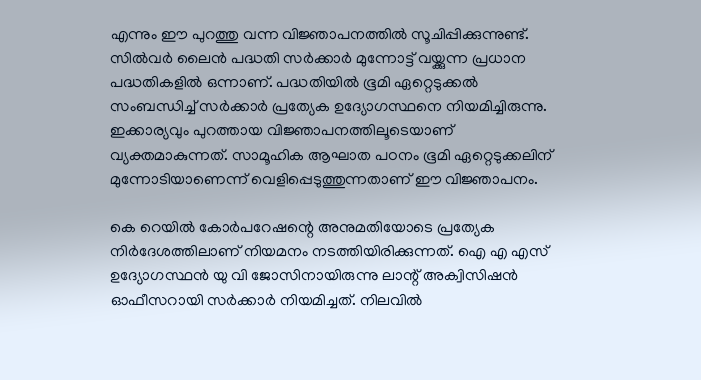എന്നും ഈ പുറത്തു വന്ന വിജ്ഞാപനത്തിൽ സൂചിപ്പിക്കുന്നുണ്ട്. സിൽവർ ലൈൻ പദ്ധതി സർക്കാർ മുന്നോട്ട് വയ്ക്കുന്ന പ്രധാന പദ്ധതികളിൽ ഒന്നാണ്. പദ്ധതിയിൽ ഭൂമി ഏറ്റെടുക്കൽ സംബന്ധിച്ച് സർക്കാർ പ്രത്യേക ഉദ്യോഗസ്ഥനെ നിയമിച്ചിരുന്നു. ഇക്കാര്യവും പുറത്തായ വിജ്ഞാപനത്തിലൂടെയാണ് വ്യക്തമാകുന്നത്. സാമൂഹിക ആഘാത പഠനം ഭൂമി ഏറ്റെടുക്കലിന് മുന്നോടിയാണെന്ന് വെളിപ്പെടുത്തുന്നതാണ് ഈ വിജ്ഞാപനം.

കെ റെയിൽ കോർപറേഷന്റെ അനുമതിയോടെ പ്രത്യേക നിർദേശത്തിലാണ് നിയമനം നടത്തിയിരിക്കുന്നത്. ഐ എ എസ് ഉദ്യോഗസ്ഥൻ യു വി ജോസിനായിരുന്നു ലാന്റ് അക്വിസിഷൻ ഓഫീസറായി സർക്കാർ നിയമിച്ചത്. നിലവിൽ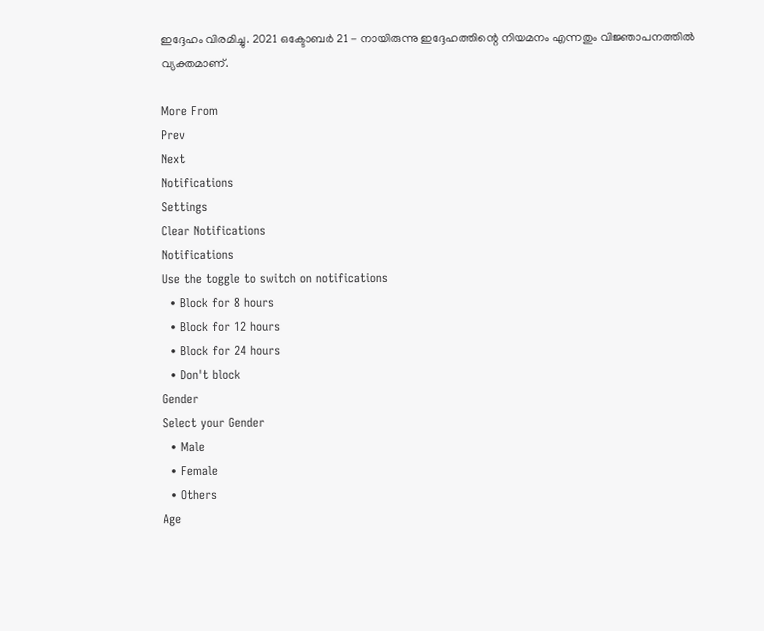ഇദ്ദേഹം വിരമിച്ചു. 2021 ഒക്ടോബർ 21 - നായിരുന്നു ഇദ്ദേഹത്തിന്റെ നിയമനം എന്നതും വിജ്ഞാപനത്തിൽ വ്യക്തമാണ്.

More From
Prev
Next
Notifications
Settings
Clear Notifications
Notifications
Use the toggle to switch on notifications
  • Block for 8 hours
  • Block for 12 hours
  • Block for 24 hours
  • Don't block
Gender
Select your Gender
  • Male
  • Female
  • Others
Age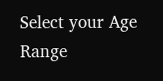Select your Age Range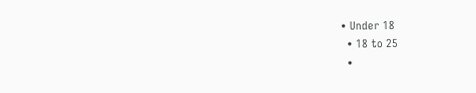• Under 18
  • 18 to 25
  •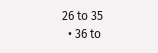26 to 35
  • 36 to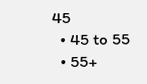45
  • 45 to 55
  • 55+